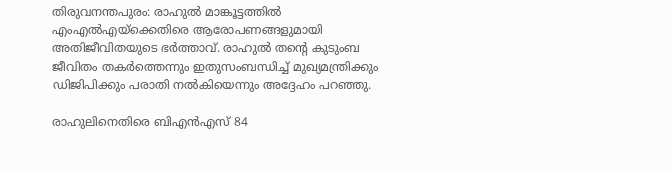തിരുവനന്തപുരം: രാഹുൽ മാങ്കൂട്ടത്തിൽ എംഎൽഎയ്ക്കെതിരെ ആരോപണങ്ങളുമായി അതിജീവിതയുടെ ഭർത്താവ്. രാഹുൽ തന്‍റെ കുടുംബ ജീവിതം തകർത്തെന്നും ഇതുസംബന്ധിച്ച് മുഖ്യമന്ത്രിക്കും ഡിജിപിക്കും പരാതി നൽകിയെന്നും അദ്ദേഹം പറഞ്ഞു.

രാഹുലിനെതിരെ ബിഎൻഎസ് 84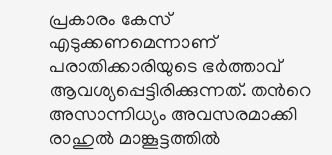പ്രകാരം കേസ് എടുക്കണമെന്നാണ് പരാതിക്കാരിയുടെ ഭർത്താവ് ആവശ്യപ്പെട്ടിരിക്കുന്നത്. തന്‍റെ അസാന്നിധ്യം അവസരമാക്കി രാഹുൽ മാങ്കൂട്ടത്തിൽ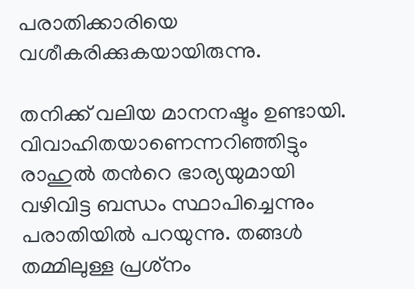പരാതിക്കാരിയെ വശീകരിക്കുകയായിരുന്നു.

തനിക്ക് വലിയ മാനനഷ്ടം ഉണ്ടായി. വിവാഹിതയാണെന്നറിഞ്ഞിട്ടും രാഹുൽ തന്‍റെ ഭാര്യയുമായി വഴിവിട്ട ബന്ധം സ്ഥാപിച്ചെന്നും പരാതിയിൽ പറയുന്നു. തങ്ങൾ തമ്മിലുള്ള പ്രശ്‌നം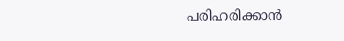പരിഹരിക്കാൻ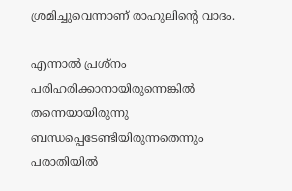ശ്രമിച്ചുവെന്നാണ് രാഹുലിന്‍റെ വാദം.

എന്നാൽ പ്രശ്‌നം പരിഹരിക്കാനായിരുന്നെങ്കിൽ തന്നെയായിരുന്നു ബന്ധപ്പെടേണ്ടിയിരുന്നതെന്നും പരാതിയിൽ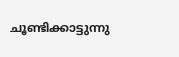ചൂണ്ടിക്കാട്ടുന്നു